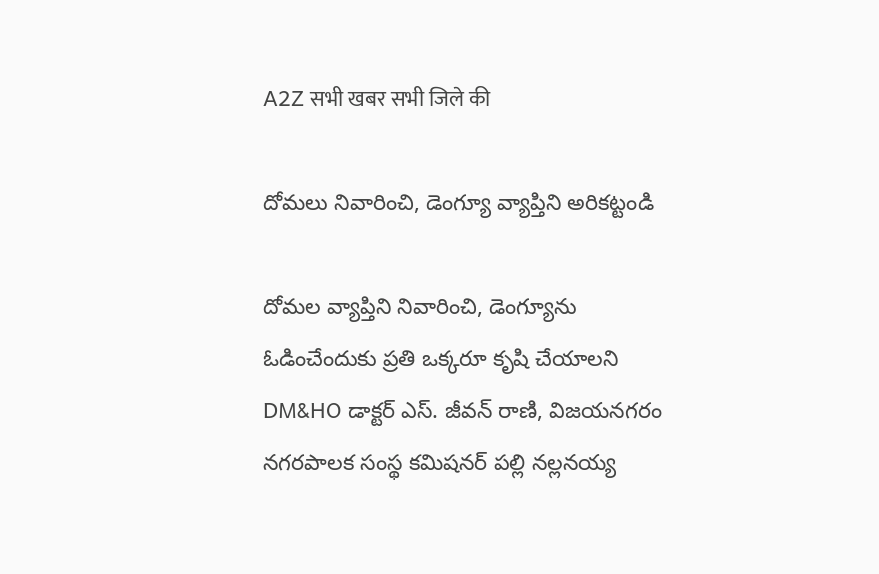A2Z सभी खबर सभी जिले की

దోమలు నివారించి, డెంగ్యూ వ్యాప్తిని అరికట్టండి

దోమల వ్యాప్తిని నివారించి, డెంగ్యూను ఓడించేందుకు ప్రతి ఒక్కరూ కృషి చేయాలని DM&HO డాక్టర్‌ ఎస్‌. జీవన్‌ రాణి, విజయనగరం నగరపాలక సంస్థ కమిషనర్‌ పల్లి నల్లనయ్య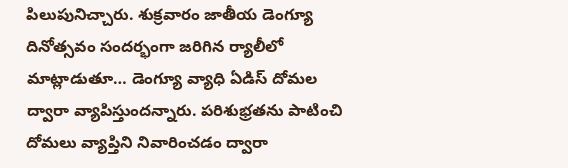పిలుపునిచ్చారు. శుక్రవారం జాతీయ డెంగ్యూ దినోత్సవం సందర్భంగా జరిగిన ర్యాలీలో మాట్లాడుతూ… డెంగ్యూ వ్యాధి ఏడిస్‌ దోమల ద్వారా వ్యాపిస్తుందన్నారు. పరిశుభ్రతను పాటించి దోమలు వ్యాప్తిని నివారించడం ద్వారా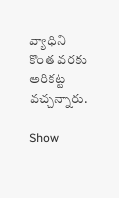వ్యాధిని కొంత వరకు అరికట్ట వచ్చన్నారు.

Show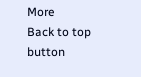More
Back to top button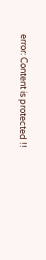error: Content is protected !!